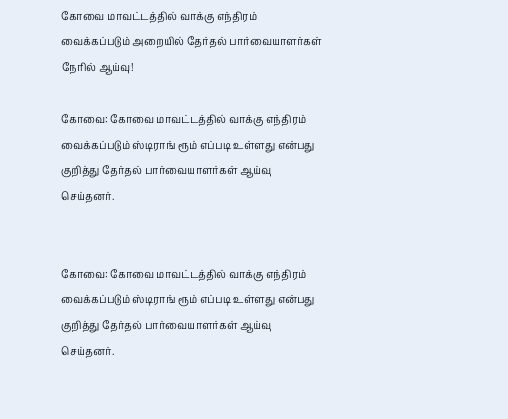கோவை மாவட்டத்தில் வாக்கு எந்திரம் வைக்கப்படும் அறையில் தேர்தல் பார்வையாளர்கள் நேரில் ஆய்வு!

கோவை: கோவை மாவட்டத்தில் வாக்கு எந்திரம் வைக்கப்படும் ஸ்டிராங் ரூம் எப்படி உள்ளது என்பது குறித்து தேர்தல் பார்வையாளர்கள் ஆய்வு செய்தனர்.


கோவை: கோவை மாவட்டத்தில் வாக்கு எந்திரம் வைக்கப்படும் ஸ்டிராங் ரூம் எப்படி உள்ளது என்பது குறித்து தேர்தல் பார்வையாளர்கள் ஆய்வு செய்தனர்.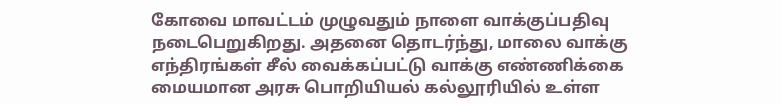கோவை மாவட்டம் முழுவதும் நாளை வாக்குப்பதிவு நடைபெறுகிறது. அதனை தொடர்ந்து, மாலை வாக்கு எந்திரங்கள் சீல் வைக்கப்பட்டு வாக்கு எண்ணிக்கை மையமான அரசு பொறியியல் கல்லூரியில் உள்ள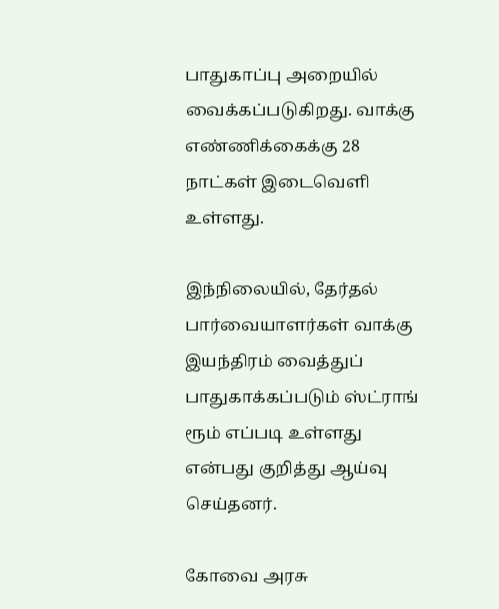பாதுகாப்பு அறையில் வைக்கப்படுகிறது. வாக்கு எண்ணிக்கைக்கு 28 நாட்கள் இடைவெளி உள்ளது.

இந்நிலையில், தேர்தல் பார்வையாளர்கள் வாக்கு இயந்திரம் வைத்துப் பாதுகாக்கப்படும் ஸ்ட்ராங் ரூம் எப்படி உள்ளது என்பது குறித்து ஆய்வு செய்தனர்.

கோவை அரசு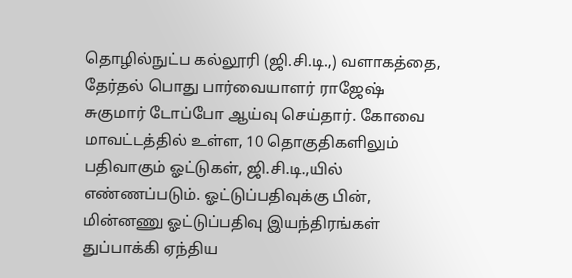தொழில்நுட்ப கல்லூரி (ஜி.சி.டி.,) வளாகத்தை, தேர்தல் பொது பார்வையாளர் ராஜேஷ் சுகுமார் டோப்போ ஆய்வு செய்தார். கோவை மாவட்டத்தில் உள்ள, 10 தொகுதிகளிலும் பதிவாகும் ஓட்டுகள், ஜி.சி.டி.,யில் எண்ணப்படும். ஓட்டுப்பதிவுக்கு பின், மின்னணு ஓட்டுப்பதிவு இயந்திரங்கள் துப்பாக்கி ஏந்திய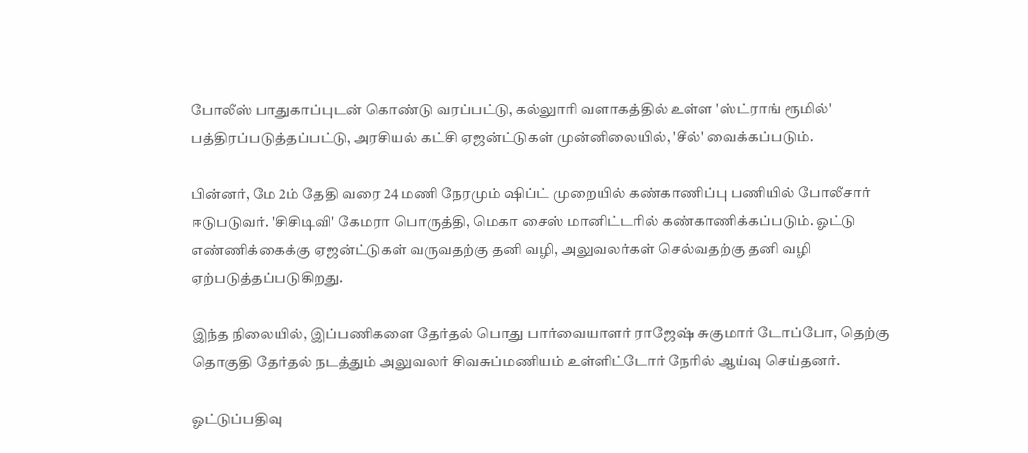போலீஸ் பாதுகாப்புடன் கொண்டு வரப்பட்டு, கல்லுாரி வளாகத்தில் உள்ள 'ஸ்ட்ராங் ரூமில்' பத்திரப்படுத்தப்பட்டு, அரசியல் கட்சி ஏஜன்ட்டுகள் முன்னிலையில், 'சீல்' வைக்கப்படும்.

பின்னர், மே 2ம் தேதி வரை 24 மணி நேரமும் ஷிப்ட் முறையில் கண்காணிப்பு பணியில் போலீசார் ஈடுபடுவர். 'சிசிடிவி' கேமரா பொருத்தி, மெகா சைஸ் மானிட்டரில் கண்காணிக்கப்படும். ஓட்டு எண்ணிக்கைக்கு ஏஜன்ட்டுகள் வருவதற்கு தனி வழி, அலுவலர்கள் செல்வதற்கு தனி வழி ஏற்படுத்தப்படுகிறது.

இந்த நிலையில், இப்பணிகளை தேர்தல் பொது பார்வையாளர் ராஜேஷ் சுகுமார் டோப்போ, தெற்கு தொகுதி தேர்தல் நடத்தும் அலுவலர் சிவசுப்மணியம் உள்ளிட்டோர் நேரில் ஆய்வு செய்தனர்.

ஓட்டுப்பதிவு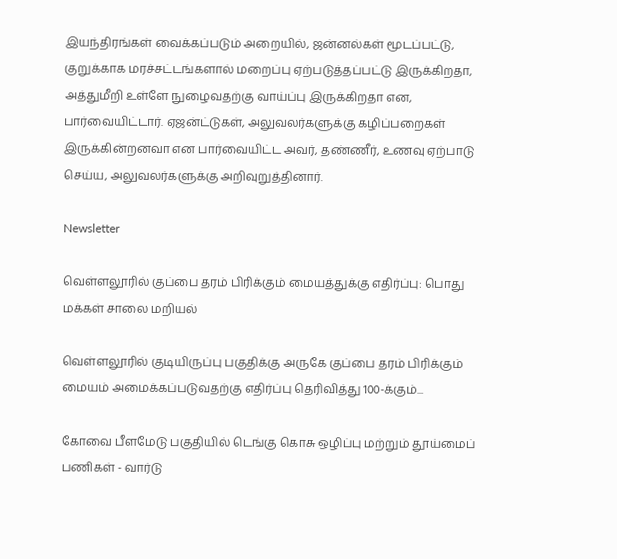இயந்திரங்கள் வைக்கப்படும் அறையில், ஜன்னல்கள் மூடப்பட்டு, குறுக்காக மரச்சட்டங்களால் மறைப்பு ஏற்படுத்தப்பட்டு இருக்கிறதா, அத்துமீறி உள்ளே நுழைவதற்கு வாய்ப்பு இருக்கிறதா என, பார்வையிட்டார். ஏஜன்ட்டுகள், அலுவலர்களுக்கு கழிப்பறைகள் இருக்கின்றனவா என பார்வையிட்ட அவர், தண்ணீர், உணவு ஏற்பாடு செய்ய, அலுவலர்களுக்கு அறிவுறுத்தினார்.

Newsletter

வெள்ளலூரில் குப்பை தரம் பிரிக்கும் மையத்துக்கு எதிர்ப்பு: பொது மக்கள் சாலை மறியல்

வெள்ளலூரில் குடியிருப்பு பகுதிக்கு அருகே குப்பை தரம் பிரிக்கும் மையம் அமைக்கப்படுவதற்கு எதிர்ப்பு தெரிவித்து 100-க்கும்...

கோவை பீளமேடு பகுதியில் டெங்கு கொசு ஒழிப்பு மற்றும் தூய்மைப் பணிகள் - வார்டு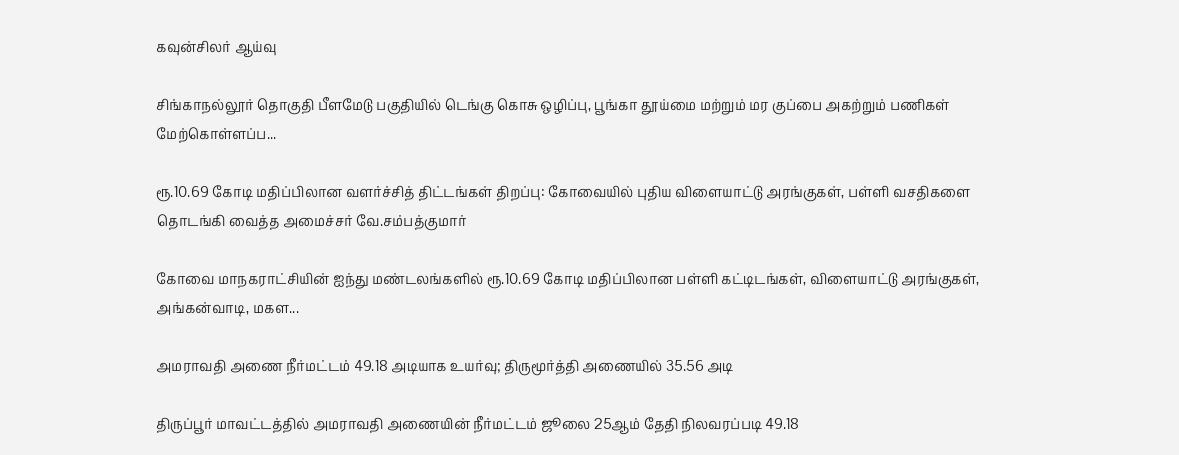கவுன்சிலர் ஆய்வு

சிங்காநல்லூர் தொகுதி பீளமேடு பகுதியில் டெங்கு கொசு ஒழிப்பு, பூங்கா தூய்மை மற்றும் மர குப்பை அகற்றும் பணிகள் மேற்கொள்ளப்ப...

ரூ.10.69 கோடி மதிப்பிலான வளர்ச்சித் திட்டங்கள் திறப்பு: கோவையில் புதிய விளையாட்டு அரங்குகள், பள்ளி வசதிகளை தொடங்கி வைத்த அமைச்சர் வே.சம்பத்குமார்

கோவை மாநகராட்சியின் ஐந்து மண்டலங்களில் ரூ.10.69 கோடி மதிப்பிலான பள்ளி கட்டிடங்கள், விளையாட்டு அரங்குகள், அங்கன்வாடி, மகள...

அமராவதி அணை நீர்மட்டம் 49.18 அடியாக உயர்வு; திருமூர்த்தி அணையில் 35.56 அடி

திருப்பூர் மாவட்டத்தில் அமராவதி அணையின் நீர்மட்டம் ஜூலை 25ஆம் தேதி நிலவரப்படி 49.18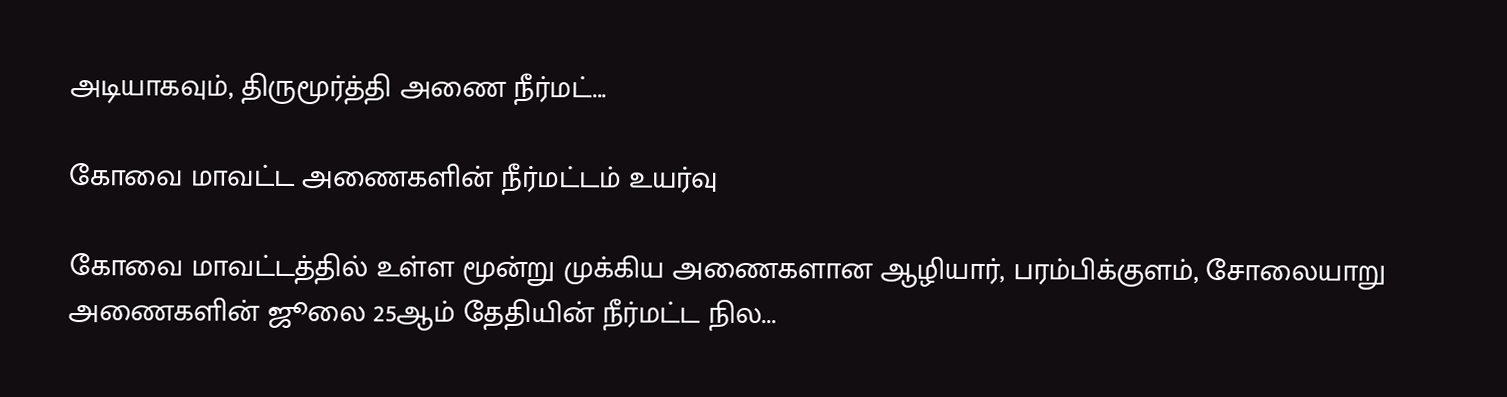அடியாகவும், திருமூர்த்தி அணை நீர்மட்...

கோவை மாவட்ட அணைகளின் நீர்மட்டம் உயர்வு

கோவை மாவட்டத்தில் உள்ள மூன்று முக்கிய அணைகளான ஆழியார், பரம்பிக்குளம், சோலையாறு அணைகளின் ஜூலை 25ஆம் தேதியின் நீர்மட்ட நில...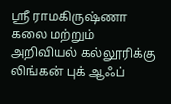ஸ்ரீ ராமகிருஷ்ணா கலை மற்றும் அறிவியல் கல்லூரிக்கு லிங்கன் புக் ஆஃப்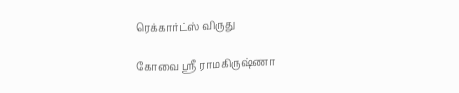ரெக்கார்ட்ஸ் விருது

கோவை ஸ்ரீ ராமகிருஷ்ணா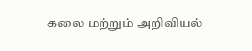கலை மற்றும் அறிவியல்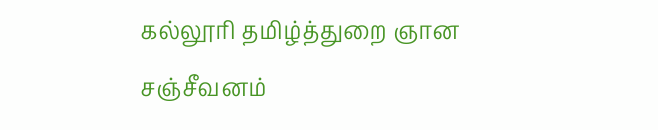கல்லூரி தமிழ்த்துறை ஞான சஞ்சீவனம்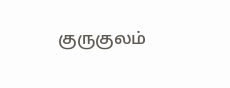குருகுலம்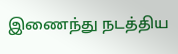இணைந்து நடத்திய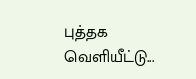புத்தக வெளியீட்டு...